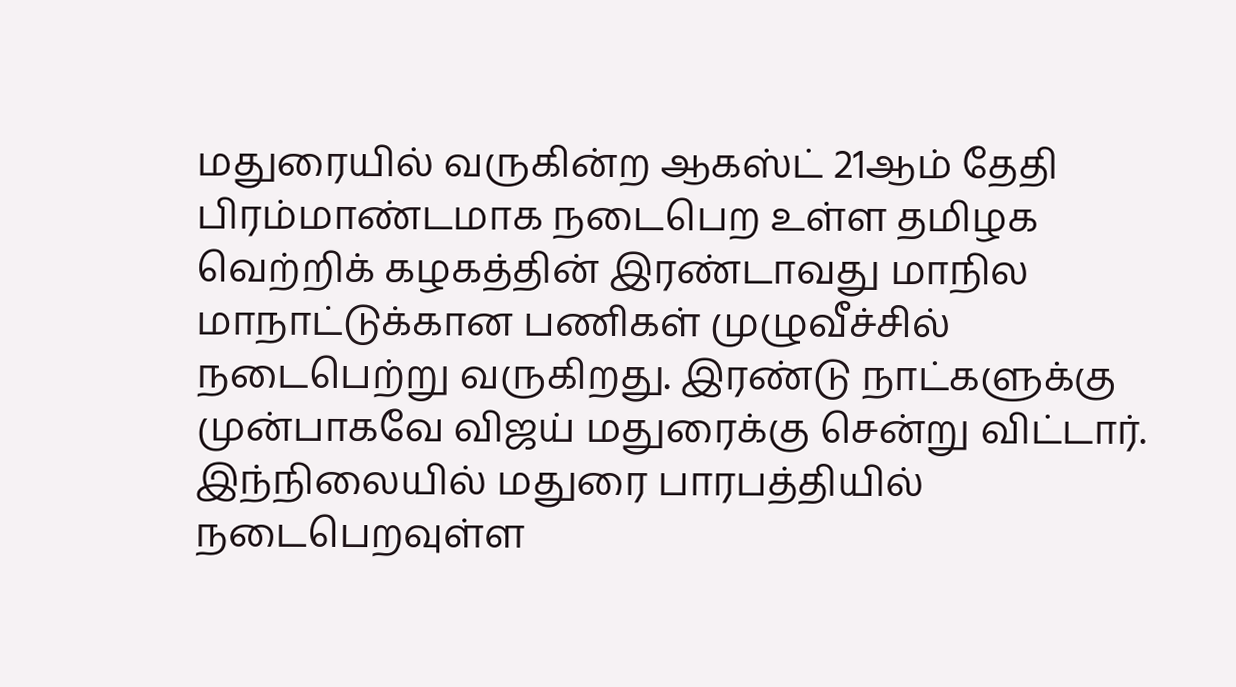மதுரையில் வருகின்ற ஆகஸ்ட் 21ஆம் தேதி பிரம்மாண்டமாக நடைபெற உள்ள தமிழக வெற்றிக் கழகத்தின் இரண்டாவது மாநில மாநாட்டுக்கான பணிகள் முழுவீச்சில் நடைபெற்று வருகிறது. இரண்டு நாட்களுக்கு முன்பாகவே விஜய் மதுரைக்கு சென்று விட்டார். இந்நிலையில் மதுரை பாரபத்தியில் நடைபெறவுள்ள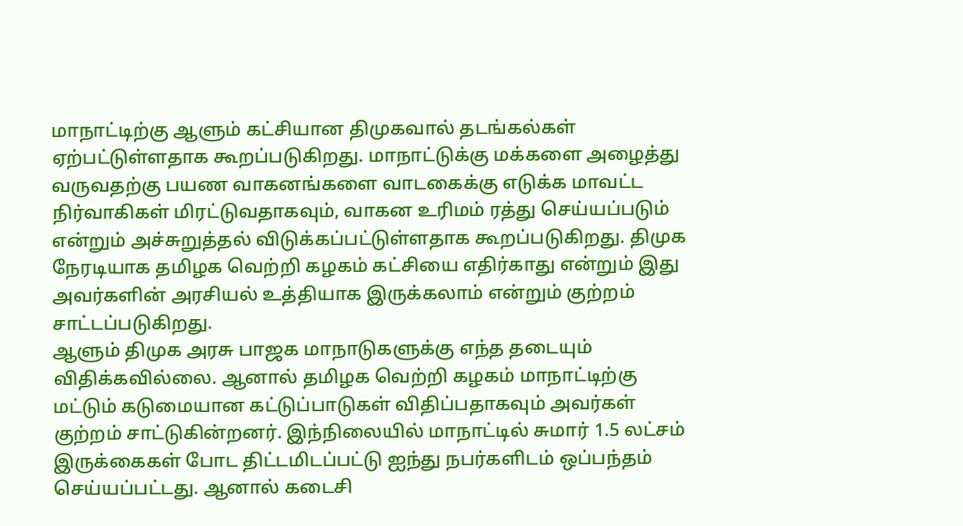மாநாட்டிற்கு ஆளும் கட்சியான திமுகவால் தடங்கல்கள் ஏற்பட்டுள்ளதாக கூறப்படுகிறது. மாநாட்டுக்கு மக்களை அழைத்து வருவதற்கு பயண வாகனங்களை வாடகைக்கு எடுக்க மாவட்ட நிர்வாகிகள் மிரட்டுவதாகவும், வாகன உரிமம் ரத்து செய்யப்படும் என்றும் அச்சுறுத்தல் விடுக்கப்பட்டுள்ளதாக கூறப்படுகிறது. திமுக நேரடியாக தமிழக வெற்றி கழகம் கட்சியை எதிர்காது என்றும் இது அவர்களின் அரசியல் உத்தியாக இருக்கலாம் என்றும் குற்றம் சாட்டப்படுகிறது.
ஆளும் திமுக அரசு பாஜக மாநாடுகளுக்கு எந்த தடையும் விதிக்கவில்லை. ஆனால் தமிழக வெற்றி கழகம் மாநாட்டிற்கு மட்டும் கடுமையான கட்டுப்பாடுகள் விதிப்பதாகவும் அவர்கள் குற்றம் சாட்டுகின்றனர். இந்நிலையில் மாநாட்டில் சுமார் 1.5 லட்சம் இருக்கைகள் போட திட்டமிடப்பட்டு ஐந்து நபர்களிடம் ஒப்பந்தம் செய்யப்பட்டது. ஆனால் கடைசி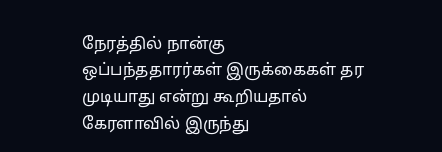நேரத்தில் நான்கு ஒப்பந்ததாரர்கள் இருக்கைகள் தர முடியாது என்று கூறியதால் கேரளாவில் இருந்து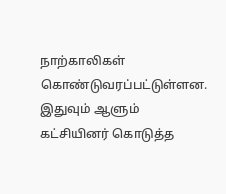நாற்காலிகள் கொண்டுவரப்பட்டுள்ளன. இதுவும் ஆளும் கட்சியினர் கொடுத்த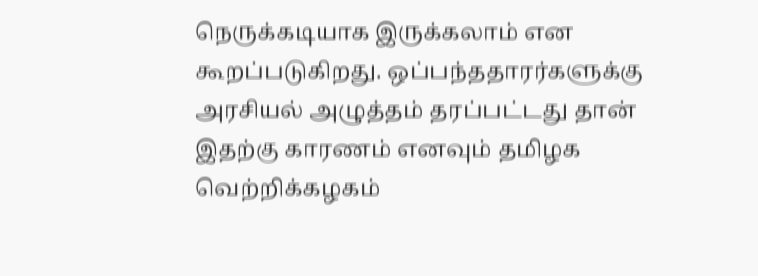நெருக்கடியாக இருக்கலாம் என கூறப்படுகிறது. ஒப்பந்ததாரர்களுக்கு அரசியல் அழுத்தம் தரப்பட்டது தான் இதற்கு காரணம் எனவும் தமிழக வெற்றிக்கழகம்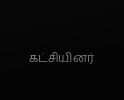கட்சியினர்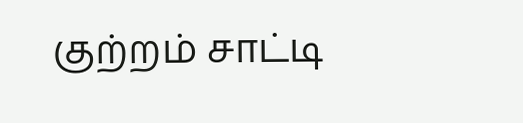குற்றம் சாட்டி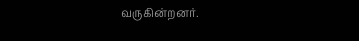வருகின்றனர்.